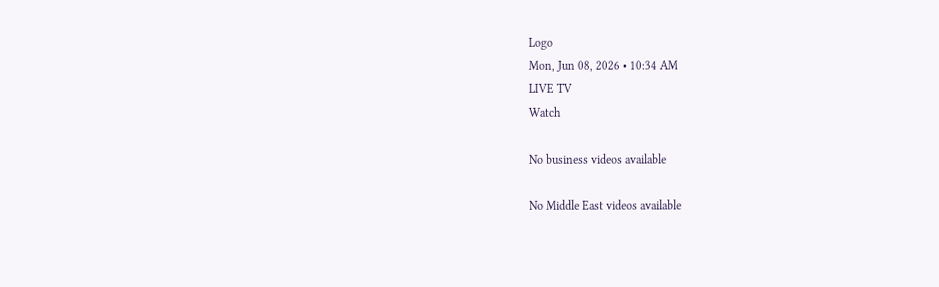Logo
Mon, Jun 08, 2026 • 10:34 AM
LIVE TV
Watch

No business videos available

No Middle East videos available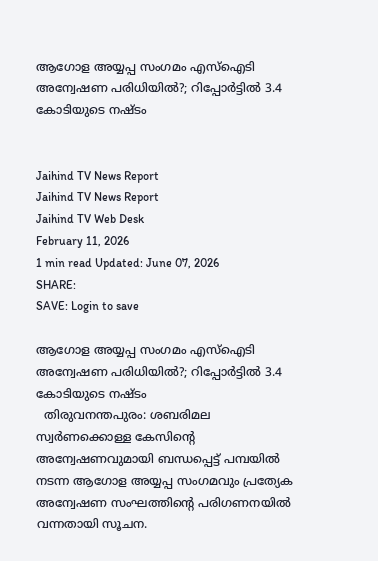ആഗോള അയ്യപ്പ സംഗമം എസ്‌ഐടി അന്വേഷണ പരിധിയില്‍?; റിപ്പോര്‍ട്ടില്‍ 3.4 കോടിയുടെ നഷ്ടം


Jaihind TV News Report
Jaihind TV News Report
Jaihind TV Web Desk
February 11, 2026
1 min read Updated: June 07, 2026
SHARE:
SAVE: Login to save

ആഗോള അയ്യപ്പ സംഗമം എസ്‌ഐടി അന്വേഷണ പരിധിയില്‍?; റിപ്പോര്‍ട്ടില്‍ 3.4 കോടിയുടെ നഷ്ടം
  തിരുവനന്തപുരം: ശബരിമല സ്വര്‍ണക്കൊള്ള കേസിന്റെ അന്വേഷണവുമായി ബന്ധപ്പെട്ട് പമ്പയില്‍ നടന്ന ആഗോള അയ്യപ്പ സംഗമവും പ്രത്യേക അന്വേഷണ സംഘത്തിന്റെ പരിഗണനയില്‍ വന്നതായി സൂചന.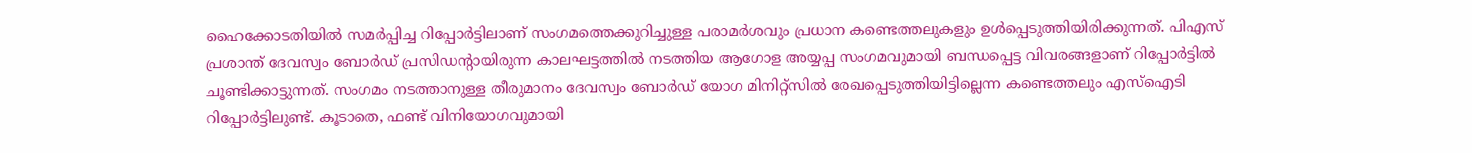ഹൈക്കോടതിയില്‍ സമര്‍പ്പിച്ച റിപ്പോര്‍ട്ടിലാണ് സംഗമത്തെക്കുറിച്ചുള്ള പരാമര്‍ശവും പ്രധാന കണ്ടെത്തലുകളും ഉള്‍പ്പെടുത്തിയിരിക്കുന്നത്. പിഎസ് പ്രശാന്ത് ദേവസ്വം ബോര്‍ഡ് പ്രസിഡന്റായിരുന്ന കാലഘട്ടത്തില്‍ നടത്തിയ ആഗോള അയ്യപ്പ സംഗമവുമായി ബന്ധപ്പെട്ട വിവരങ്ങളാണ് റിപ്പോര്‍ട്ടില്‍ ചൂണ്ടിക്കാട്ടുന്നത്. സംഗമം നടത്താനുള്ള തീരുമാനം ദേവസ്വം ബോര്‍ഡ് യോഗ മിനിറ്റ്‌സില്‍ രേഖപ്പെടുത്തിയിട്ടില്ലെന്ന കണ്ടെത്തലും എസ്‌ഐടി റിപ്പോര്‍ട്ടിലുണ്ട്. കൂടാതെ, ഫണ്ട് വിനിയോഗവുമായി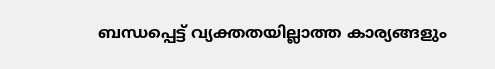ബന്ധപ്പെട്ട് വ്യക്തതയില്ലാത്ത കാര്യങ്ങളും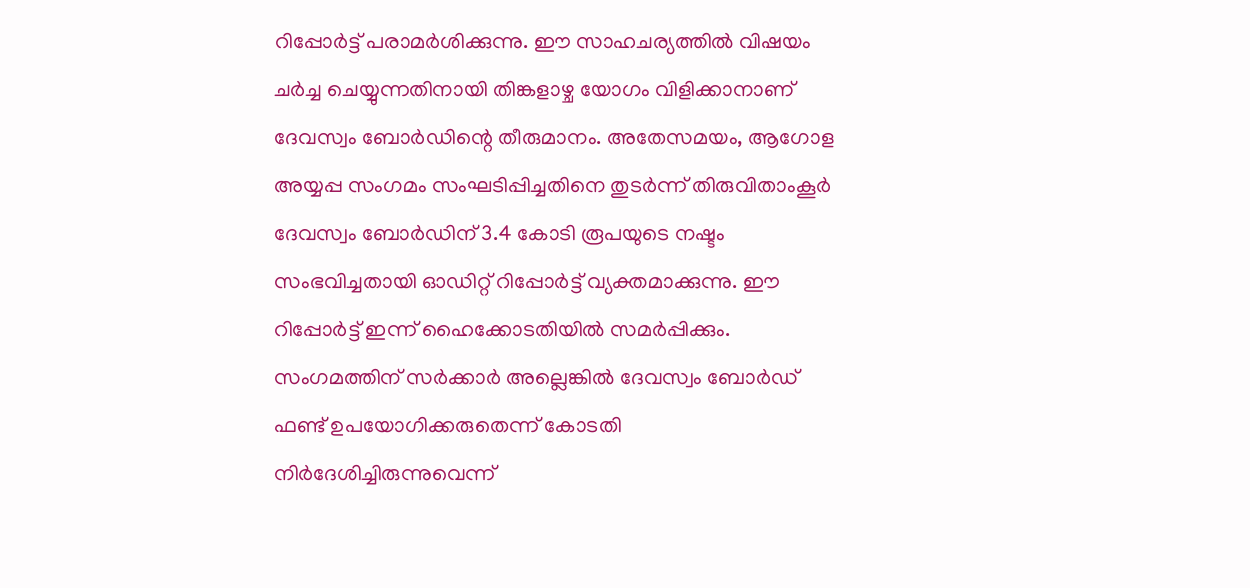റിപ്പോര്‍ട്ട് പരാമര്‍ശിക്കുന്നു. ഈ സാഹചര്യത്തില്‍ വിഷയം ചര്‍ച്ച ചെയ്യുന്നതിനായി തിങ്കളാഴ്ച യോഗം വിളിക്കാനാണ് ദേവസ്വം ബോര്‍ഡിന്റെ തീരുമാനം. അതേസമയം, ആഗോള അയ്യപ്പ സംഗമം സംഘടിപ്പിച്ചതിനെ തുടര്‍ന്ന് തിരുവിതാംകൂര്‍ ദേവസ്വം ബോര്‍ഡിന് 3.4 കോടി രൂപയുടെ നഷ്ടം സംഭവിച്ചതായി ഓഡിറ്റ് റിപ്പോര്‍ട്ട് വ്യക്തമാക്കുന്നു. ഈ റിപ്പോര്‍ട്ട് ഇന്ന് ഹൈക്കോടതിയില്‍ സമര്‍പ്പിക്കും. സംഗമത്തിന് സര്‍ക്കാര്‍ അല്ലെങ്കില്‍ ദേവസ്വം ബോര്‍ഡ് ഫണ്ട് ഉപയോഗിക്കരുതെന്ന് കോടതി നിര്‍ദേശിച്ചിരുന്നുവെന്ന്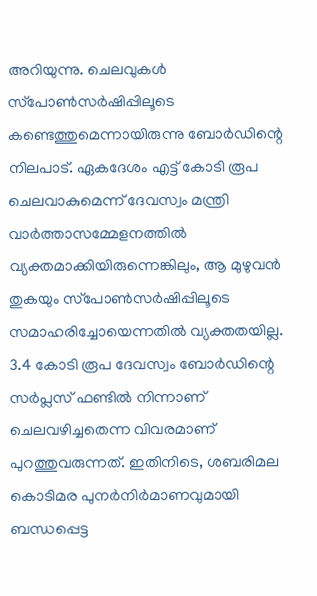അറിയുന്നു. ചെലവുകള്‍ സ്‌പോണ്‍സര്‍ഷിപ്പിലൂടെ കണ്ടെത്തുമെന്നായിരുന്നു ബോര്‍ഡിന്റെ നിലപാട്. ഏകദേശം എട്ട് കോടി രൂപ ചെലവാകുമെന്ന് ദേവസ്വം മന്ത്രി വാര്‍ത്താസമ്മേളനത്തില്‍ വ്യക്തമാക്കിയിരുന്നെങ്കിലും, ആ മുഴുവന്‍ തുകയും സ്‌പോണ്‍സര്‍ഷിപ്പിലൂടെ സമാഹരിച്ചോയെന്നതില്‍ വ്യക്തതയില്ല. 3.4 കോടി രൂപ ദേവസ്വം ബോര്‍ഡിന്റെ സര്‍പ്ലസ് ഫണ്ടില്‍ നിന്നാണ് ചെലവഴിച്ചതെന്ന വിവരമാണ് പുറത്തുവരുന്നത്. ഇതിനിടെ, ശബരിമല കൊടിമര പുനര്‍നിര്‍മാണവുമായി ബന്ധപ്പെട്ട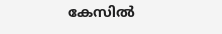കേസില്‍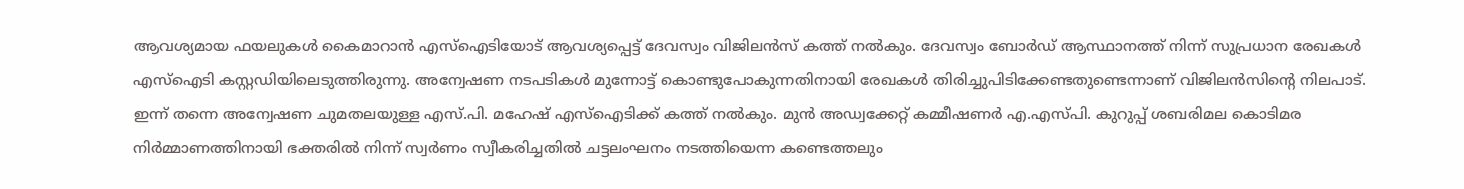ആവശ്യമായ ഫയലുകള്‍ കൈമാറാന്‍ എസ്‌ഐടിയോട് ആവശ്യപ്പെട്ട് ദേവസ്വം വിജിലന്‍സ് കത്ത് നല്‍കും. ദേവസ്വം ബോര്‍ഡ് ആസ്ഥാനത്ത് നിന്ന് സുപ്രധാന രേഖകള്‍ എസ്‌ഐടി കസ്റ്റഡിയിലെടുത്തിരുന്നു. അന്വേഷണ നടപടികള്‍ മുന്നോട്ട് കൊണ്ടുപോകുന്നതിനായി രേഖകള്‍ തിരിച്ചുപിടിക്കേണ്ടതുണ്ടെന്നാണ് വിജിലന്‍സിന്റെ നിലപാട്. ഇന്ന് തന്നെ അന്വേഷണ ചുമതലയുള്ള എസ്.പി. മഹേഷ് എസ്‌ഐടിക്ക് കത്ത് നല്‍കും. മുന്‍ അഡ്വക്കേറ്റ് കമ്മീഷണര്‍ എ.എസ്പി. കുറുപ്പ് ശബരിമല കൊടിമര നിര്‍മ്മാണത്തിനായി ഭക്തരില്‍ നിന്ന് സ്വര്‍ണം സ്വീകരിച്ചതില്‍ ചട്ടലംഘനം നടത്തിയെന്ന കണ്ടെത്തലും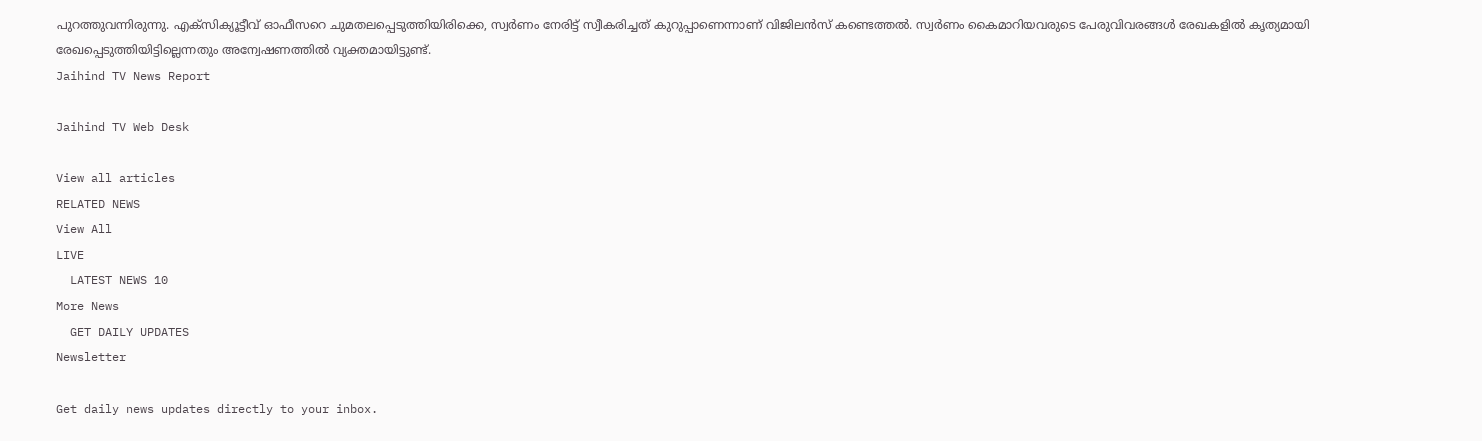പുറത്തുവന്നിരുന്നു. എക്‌സിക്യൂട്ടീവ് ഓഫീസറെ ചുമതലപ്പെടുത്തിയിരിക്കെ, സ്വര്‍ണം നേരിട്ട് സ്വീകരിച്ചത് കുറുപ്പാണെന്നാണ് വിജിലന്‍സ് കണ്ടെത്തല്‍. സ്വര്‍ണം കൈമാറിയവരുടെ പേരുവിവരങ്ങള്‍ രേഖകളില്‍ കൃത്യമായി രേഖപ്പെടുത്തിയിട്ടില്ലെന്നതും അന്വേഷണത്തില്‍ വ്യക്തമായിട്ടുണ്ട്.
Jaihind TV News Report

Jaihind TV Web Desk

View all articles
RELATED NEWS
View All
LIVE
  LATEST NEWS 10
More News
  GET DAILY UPDATES
Newsletter

Get daily news updates directly to your inbox.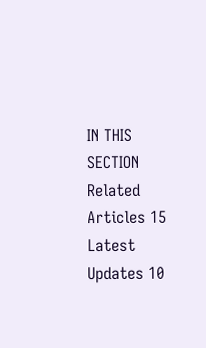IN THIS SECTION
Related Articles 15
Latest Updates 10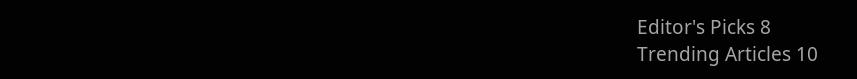Editor's Picks 8
Trending Articles 10